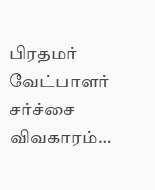பிரதமர் வேட்பாளர் சர்ச்சை விவகாரம்…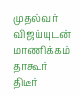முதல்வர் விஜய்யுடன் மாணிக்கம் தாகூர் திடீர்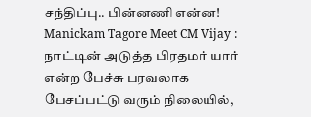சந்திப்பு.. பின்னணி என்ன!
Manickam Tagore Meet CM Vijay : நாட்டின் அடுத்த பிரதமர் யார் என்ற பேச்சு பரவலாக பேசப்பட்டு வரும் நிலையில்,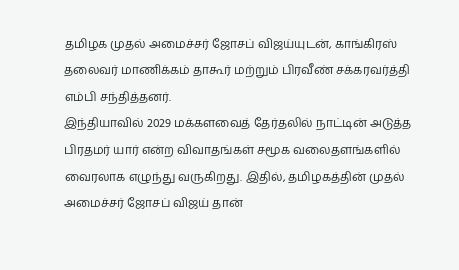தமிழக முதல் அமைச்சர் ஜோசப் விஜய்யுடன், காங்கிரஸ் தலைவர் மாணிக்கம் தாகூர் மற்றும் பிரவீண் சக்கரவர்த்தி எம்பி சந்தித்தனர்.
இந்தியாவில் 2029 மக்களவைத் தேர்தலில் நாட்டின் அடுத்த பிரதமர் யார் என்ற விவாதங்கள் சமூக வலைதளங்களில் வைரலாக எழுந்து வருகிறது. இதில், தமிழகத்தின் முதல் அமைச்சர் ஜோசப் விஜய் தான்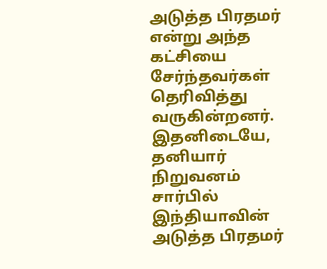அடுத்த பிரதமர் என்று அந்த கட்சியை சேர்ந்தவர்கள் தெரிவித்து வருகின்றனர். இதனிடையே, தனியார் நிறுவனம் சார்பில் இந்தியாவின் அடுத்த பிரதமர்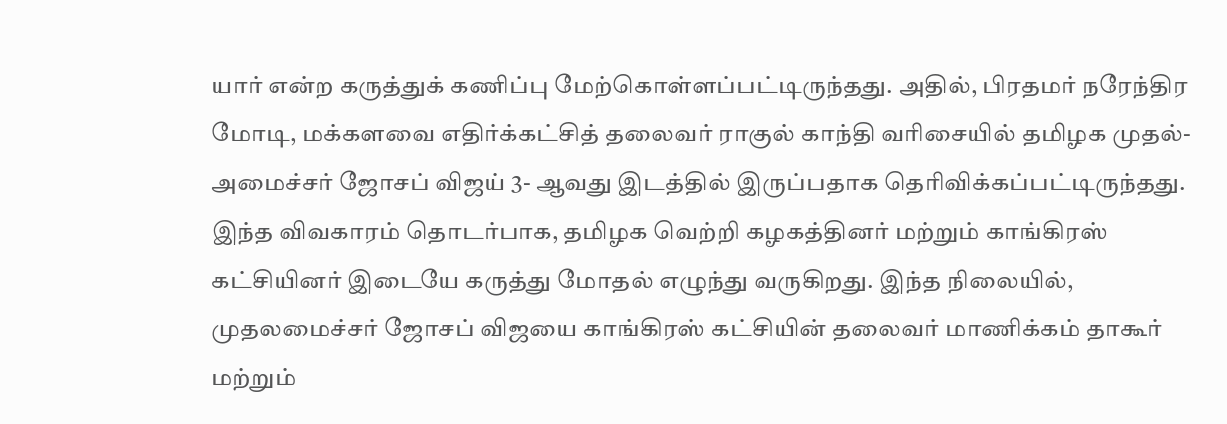யார் என்ற கருத்துக் கணிப்பு மேற்கொள்ளப்பட்டிருந்தது. அதில், பிரதமர் நரேந்திர மோடி, மக்களவை எதிர்க்கட்சித் தலைவர் ராகுல் காந்தி வரிசையில் தமிழக முதல்- அமைச்சர் ஜோசப் விஜய் 3- ஆவது இடத்தில் இருப்பதாக தெரிவிக்கப்பட்டிருந்தது. இந்த விவகாரம் தொடர்பாக, தமிழக வெற்றி கழகத்தினர் மற்றும் காங்கிரஸ் கட்சியினர் இடையே கருத்து மோதல் எழுந்து வருகிறது. இந்த நிலையில், முதலமைச்சர் ஜோசப் விஜயை காங்கிரஸ் கட்சியின் தலைவர் மாணிக்கம் தாகூர் மற்றும்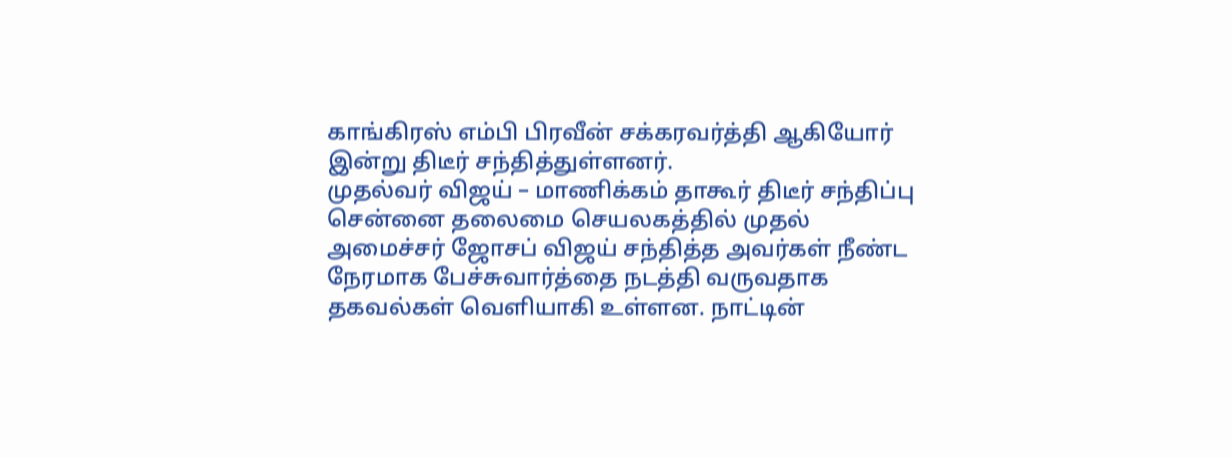காங்கிரஸ் எம்பி பிரவீன் சக்கரவர்த்தி ஆகியோர் இன்று திடீர் சந்தித்துள்ளனர்.
முதல்வர் விஜய் – மாணிக்கம் தாகூர் திடீர் சந்திப்பு
சென்னை தலைமை செயலகத்தில் முதல் அமைச்சர் ஜோசப் விஜய் சந்தித்த அவர்கள் நீண்ட நேரமாக பேச்சுவார்த்தை நடத்தி வருவதாக தகவல்கள் வெளியாகி உள்ளன. நாட்டின்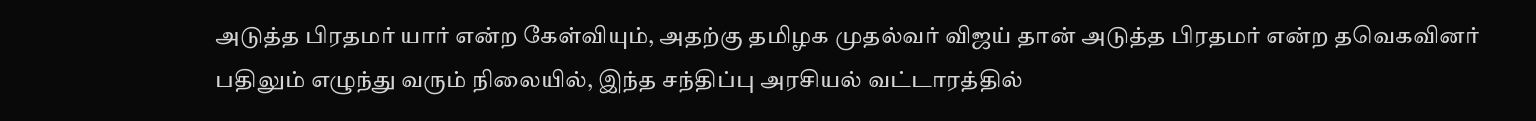அடுத்த பிரதமர் யார் என்ற கேள்வியும், அதற்கு தமிழக முதல்வர் விஜய் தான் அடுத்த பிரதமர் என்ற தவெகவினர் பதிலும் எழுந்து வரும் நிலையில், இந்த சந்திப்பு அரசியல் வட்டாரத்தில்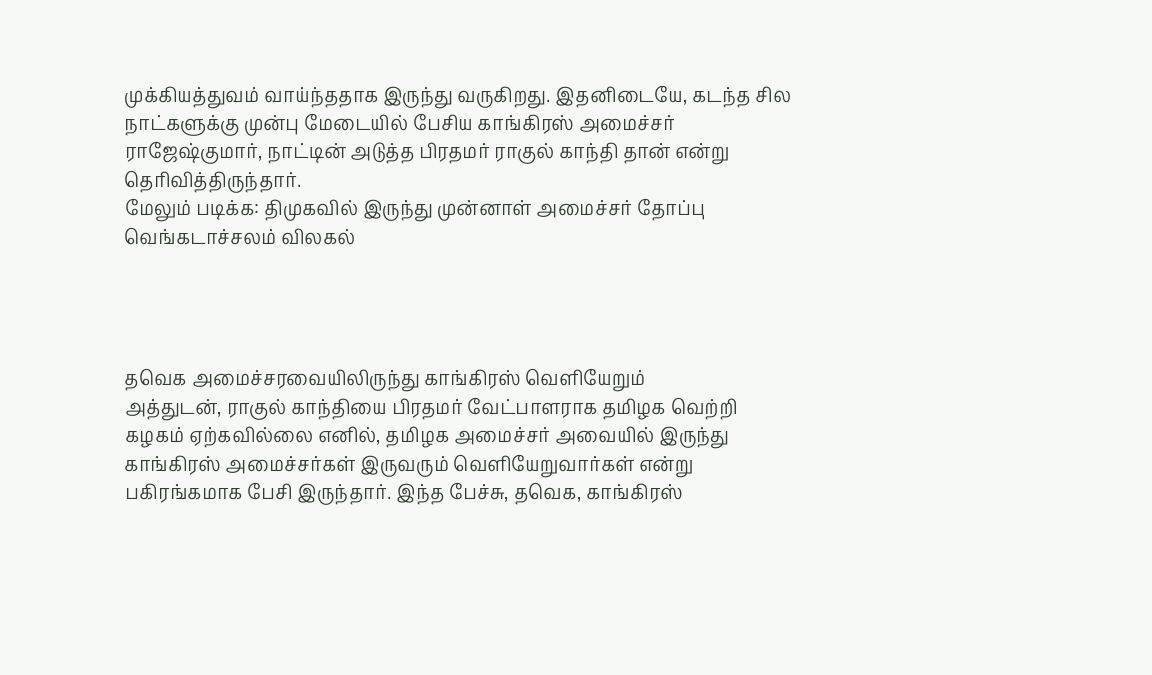முக்கியத்துவம் வாய்ந்ததாக இருந்து வருகிறது. இதனிடையே, கடந்த சில நாட்களுக்கு முன்பு மேடையில் பேசிய காங்கிரஸ் அமைச்சர் ராஜேஷ்குமார், நாட்டின் அடுத்த பிரதமர் ராகுல் காந்தி தான் என்று தெரிவித்திருந்தார்.
மேலும் படிக்க: திமுகவில் இருந்து முன்னாள் அமைச்சர் தோப்பு வெங்கடாச்சலம் விலகல்




தவெக அமைச்சரவையிலிருந்து காங்கிரஸ் வெளியேறும்
அத்துடன், ராகுல் காந்தியை பிரதமர் வேட்பாளராக தமிழக வெற்றி கழகம் ஏற்கவில்லை எனில், தமிழக அமைச்சர் அவையில் இருந்து காங்கிரஸ் அமைச்சர்கள் இருவரும் வெளியேறுவார்கள் என்று பகிரங்கமாக பேசி இருந்தார். இந்த பேச்சு, தவெக, காங்கிரஸ்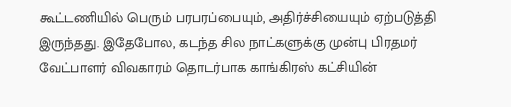கூட்டணியில் பெரும் பரபரப்பையும், அதிர்ச்சியையும் ஏற்படுத்தி இருந்தது. இதேபோல, கடந்த சில நாட்களுக்கு முன்பு பிரதமர் வேட்பாளர் விவகாரம் தொடர்பாக காங்கிரஸ் கட்சியின்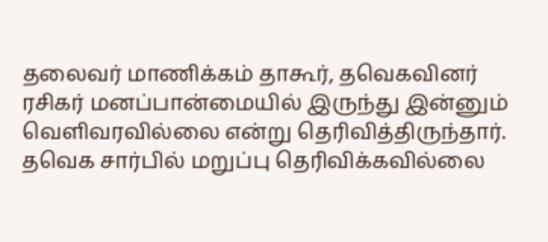தலைவர் மாணிக்கம் தாகூர், தவெகவினர் ரசிகர் மனப்பான்மையில் இருந்து இன்னும் வெளிவரவில்லை என்று தெரிவித்திருந்தார்.
தவெக சார்பில் மறுப்பு தெரிவிக்கவில்லை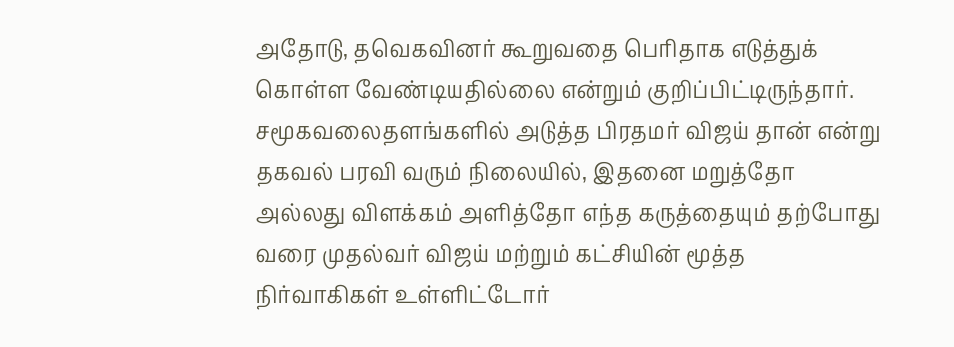அதோடு, தவெகவினர் கூறுவதை பெரிதாக எடுத்துக் கொள்ள வேண்டியதில்லை என்றும் குறிப்பிட்டிருந்தார். சமூகவலைதளங்களில் அடுத்த பிரதமர் விஜய் தான் என்று தகவல் பரவி வரும் நிலையில், இதனை மறுத்தோ அல்லது விளக்கம் அளித்தோ எந்த கருத்தையும் தற்போது வரை முதல்வர் விஜய் மற்றும் கட்சியின் மூத்த நிர்வாகிகள் உள்ளிட்டோர்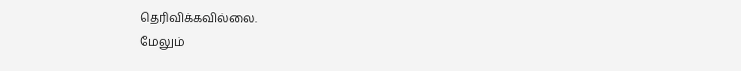தெரிவிக்கவில்லை.
மேலும்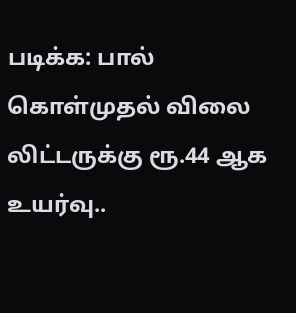படிக்க: பால் கொள்முதல் விலை லிட்டருக்கு ரூ.44 ஆக உயர்வு..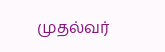முதல்வர்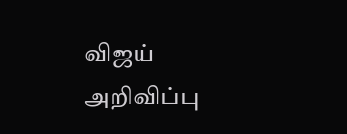விஜய் அறிவிப்பு